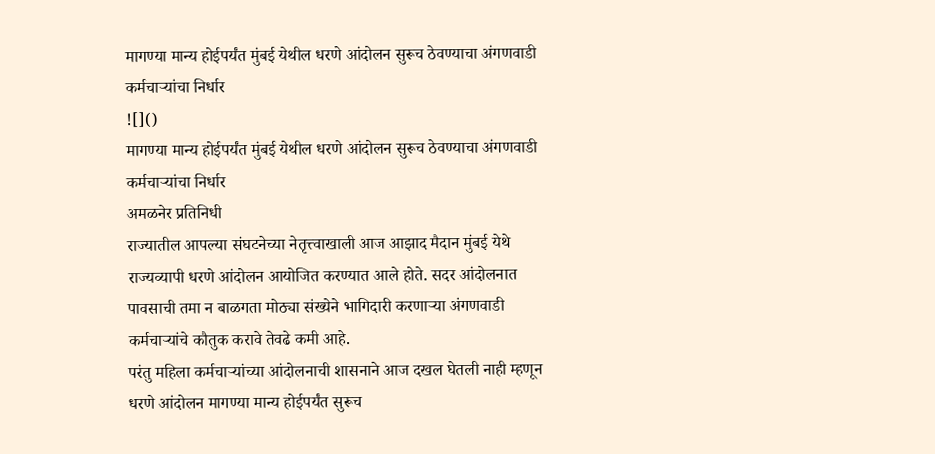मागण्या मान्य होईपर्यंत मुंबई येथील धरणे आंदोलन सुरूच ठेवण्याचा अंगणवाडी कर्मचाऱ्यांचा निर्धार
![]()
मागण्या मान्य होईपर्यंत मुंबई येथील धरणे आंदोलन सुरूच ठेवण्याचा अंगणवाडी कर्मचाऱ्यांचा निर्धार
अमळनेर प्रतिनिधी
राज्यातील आपल्या संघटनेच्या नेतृत्त्वाखाली आज आझाद मैदान मुंबई येथे राज्यव्यापी धरणे आंदोलन आयोजित करण्यात आले होते. सदर आंदोलनात पावसाची तमा न बाळगता मोठ्या संख्येने भागिदारी करणाऱ्या अंगणवाडी कर्मचाऱ्यांचे कौतुक करावे तेवढे कमी आहे.
परंतु महिला कर्मचाऱ्यांच्या आंदोलनाची शासनाने आज दखल घेतली नाही म्हणून धरणे आंदोलन मागण्या मान्य होईपर्यंत सुरूच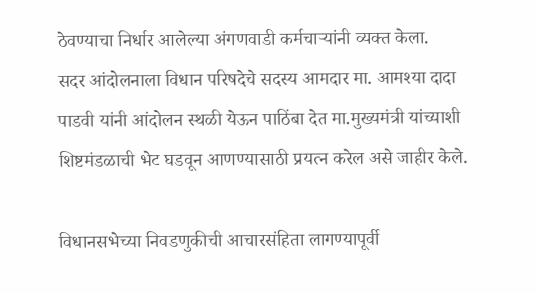ठेवण्याचा निर्धार आलेल्या अंगणवाडी कर्मचाऱ्यांनी व्यक्त केला.
सदर आंदोलनाला विधान परिषदेचे सदस्य आमदार मा. आमश्या दादा पाडवी यांनी आंदोलन स्थळी येऊन पाठिंबा देत मा.मुख्यमंत्री यांच्याशी शिष्टमंडळाची भेट घडवून आणण्यासाठी प्रयत्न करेल असे जाहीर केले.

विधानसभेच्या निवडणुकीची आचारसंहिता लागण्यापूर्वी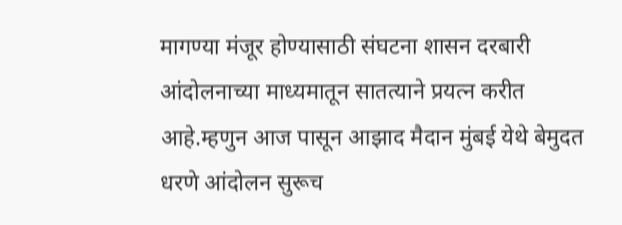मागण्या मंजूर होण्यासाठी संघटना शासन दरबारी आंदोलनाच्या माध्यमातून सातत्याने प्रयत्न करीत आहे.म्हणुन आज पासून आझाद मैदान मुंबई येथे बेमुदत धरणे आंदोलन सुरूच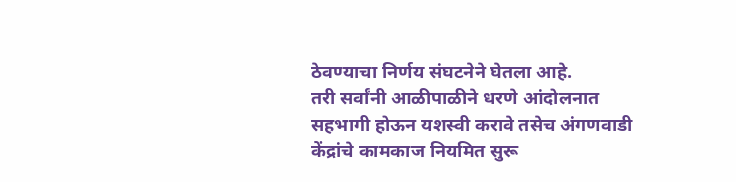ठेवण्याचा निर्णय संघटनेने घेतला आहे.
तरी सर्वांनी आळीपाळीने धरणे आंदोलनात सहभागी होऊन यशस्वी करावे तसेच अंगणवाडी केंद्रांचे कामकाज नियमित सुरू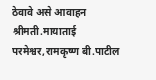ठेवावे असे आवाहन श्रीमती.मायाताई परमेश्वर,रामकृष्ण बी.पाटील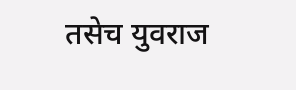तसेच युवराज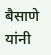बैसाणे यांनी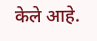केले आहे.